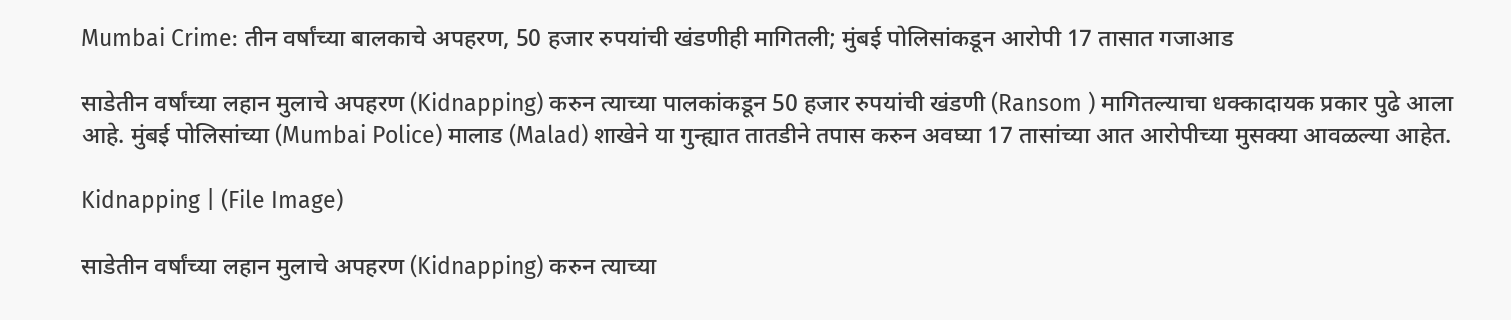Mumbai Crime: तीन वर्षांच्या बालकाचे अपहरण, 50 हजार रुपयांची खंडणीही मागितली; मुंबई पोलिसांकडून आरोपी 17 तासात गजाआड

साडेतीन वर्षांच्या लहान मुलाचे अपहरण (Kidnapping) करुन त्याच्या पालकांकडून 50 हजार रुपयांची खंडणी (Ransom ) मागितल्याचा धक्कादायक प्रकार पुढे आला आहे. मुंबई पोलिसांच्या (Mumbai Police) मालाड (Malad) शाखेने या गुन्ह्यात तातडीने तपास करुन अवघ्या 17 तासांच्या आत आरोपीच्या मुसक्या आवळल्या आहेत.

Kidnapping | (File Image)

साडेतीन वर्षांच्या लहान मुलाचे अपहरण (Kidnapping) करुन त्याच्या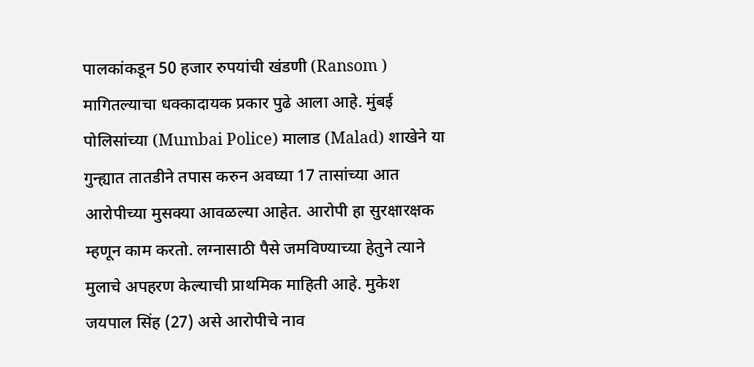पालकांकडून 50 हजार रुपयांची खंडणी (Ransom ) मागितल्याचा धक्कादायक प्रकार पुढे आला आहे. मुंबई पोलिसांच्या (Mumbai Police) मालाड (Malad) शाखेने या गुन्ह्यात तातडीने तपास करुन अवघ्या 17 तासांच्या आत आरोपीच्या मुसक्या आवळल्या आहेत. आरोपी हा सुरक्षारक्षक म्हणून काम करतो. लग्नासाठी पैसे जमविण्याच्या हेतुने त्याने मुलाचे अपहरण केल्याची प्राथमिक माहिती आहे. मुकेश जयपाल सिंह (27) असे आरोपीचे नाव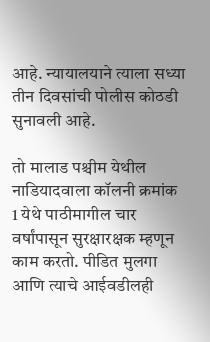आहे. न्यायालयाने त्याला सध्या तीन दिवसांची पोलीस कोठडी सुनावली आहे.

तो मालाड पश्चीम येथील नाडियादवाला कॉलनी क्रमांक 1 येथे पाठीमागील चार वर्षांपासून सुरक्षारक्षक म्हणून काम करतो. पीडित मुलगा आणि त्याचे आईवडीलही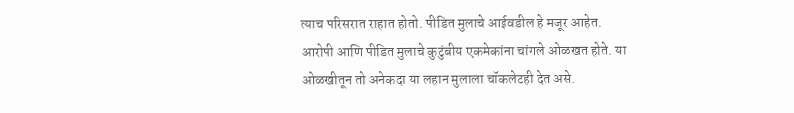त्याच परिसरात राहात होतो. पीडित मुलाचे आईवडील हे मजूर आहेत. आरोपी आणि पीडित मुलाचे कुटुंबीय एकमेकांना चांगले ओळखत होते. या ओळखीतून तो अनेकदा या लहान मुलाला चॉकलेटही देत असे.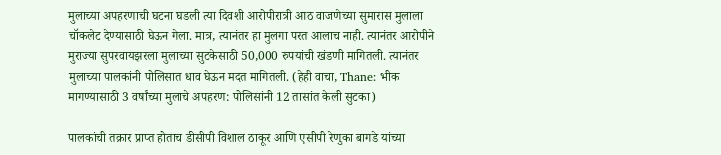मुलाच्या अपहरणाची घटना घडली त्या दिवशी आरोपीरात्री आठ वाजणेच्या सुमारास मुलाला चॉकलेट देण्यासाठी घेऊन गेला. मात्र, त्यानंतर हा मुलगा परत आलाच नाही. त्यानंतर आरोपीने मुराज्या सुपरवायझरला मुलाच्या सुटकेसाठी 50,000 रुपयांची खंडणी मागितली. त्यानंतर मुलाच्या पालकांनी पोलिसात धाव घेऊन मदत मागितली. (हेही वाचा, Thane: भीक मागण्यासाठी 3 वर्षांच्या मुलाचे अपहरण: पोलिसांनी 12 तासांत केली सुटका)

पालकांची तक्रार प्राप्त होताच डीसीपी विशाल ठाकूर आणि एसीपी रेणुका बागडे यांच्या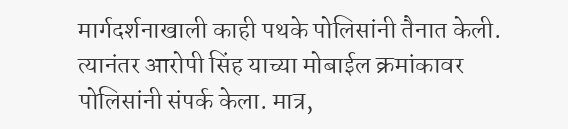मार्गदर्शनाखाली काही पथके पोलिसांनी तैनात केली. त्यानंतर आरोपी सिंह याच्या मोबाईल क्रमांकावर पोलिसांनी संपर्क केला. मात्र,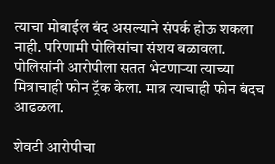त्याचा मोबाईल बंद असल्याने संपर्क होऊ शकला नाही. परिणामी पोलिसांचा संशय बळावला. पोलिसांनी आरोपीला सतत भेटणाऱ्या त्याच्या मित्राचाही फोन ट्रॅक केला. मात्र त्याचाही फोन बंदच आढळला.

शेवटी आरोपीचा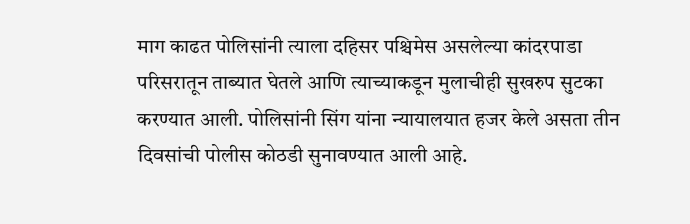माग काढत पोलिसांनी त्याला दहिसर पश्चिमेस असलेल्या कांदरपाडा परिसरातून ताब्यात घेतले आणि त्याच्याकडून मुलाचीही सुखरुप सुटका करण्यात आली. पोलिसांनी सिंग यांना न्यायालयात हजर केले असता तीन दिवसांची पोलीस कोठडी सुनावण्यात आली आहे.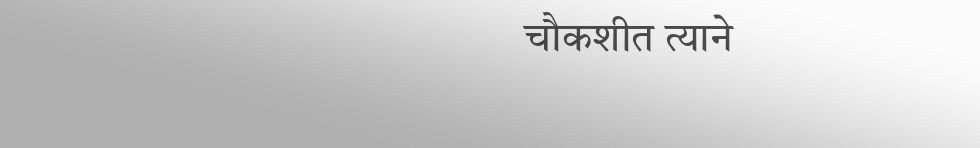चौकशीत त्याने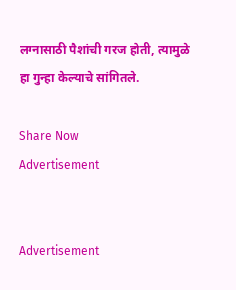लग्नासाठी पैशांची गरज होती, त्यामुळे हा गुन्हा केल्याचे सांगितले.

Share Now
Advertisement


Advertisement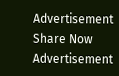Advertisement
Share Now
Advertisement